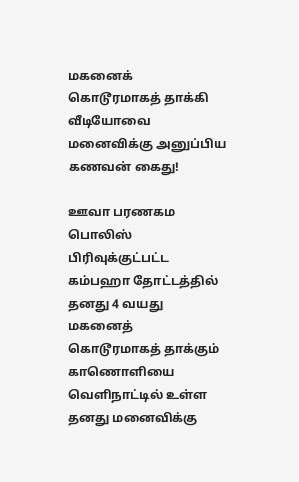மகனைக் கொடூரமாகத் தாக்கி வீடியோவை மனைவிக்கு அனுப்பிய கணவன் கைது!

ஊவா பரணகம பொலிஸ் பிரிவுக்குட்பட்ட கம்பஹா தோட்டத்தில் தனது 4 வயது மகனைத் கொடூரமாகத் தாக்கும் காணொளியை வெளிநாட்டில் உள்ள தனது மனைவிக்கு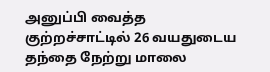அனுப்பி வைத்த குற்றச்சாட்டில் 26 வயதுடைய தந்தை நேற்று மாலை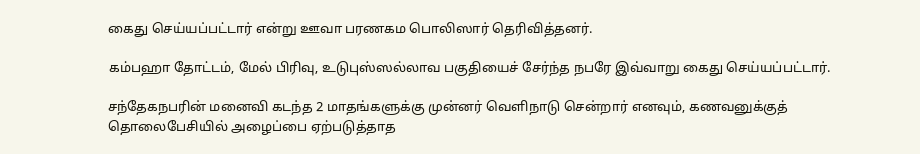கைது செய்யப்பட்டார் என்று ஊவா பரணகம பொலிஸார் தெரிவித்தனர்.

கம்பஹா தோட்டம், மேல் பிரிவு, உடுபுஸ்ஸல்லாவ பகுதியைச் சேர்ந்த நபரே இவ்வாறு கைது செய்யப்பட்டார்.

சந்தேகநபரின் மனைவி கடந்த 2 மாதங்களுக்கு முன்னர் வெளிநாடு சென்றார் எனவும், கணவனுக்குத் தொலைபேசியில் அழைப்பை ஏற்படுத்தாத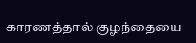காரணத்தால் குழந்தையை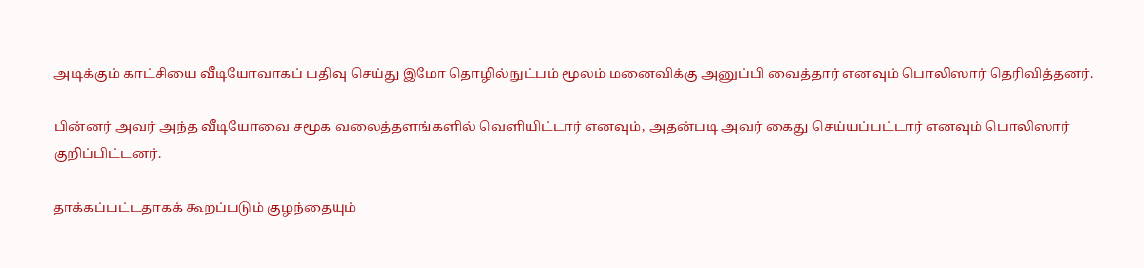அடிக்கும் காட்சியை வீடியோவாகப் பதிவு செய்து இமோ தொழில்நுட்பம் மூலம் மனைவிக்கு அனுப்பி வைத்தார் எனவும் பொலிஸார் தெரிவித்தனர்.

பின்னர் அவர் அந்த வீடியோவை சமூக வலைத்தளங்களில் வெளியிட்டார் எனவும், அதன்படி அவர் கைது செய்யப்பட்டார் எனவும் பொலிஸார் குறிப்பிட்டனர்.

தாக்கப்பட்டதாகக் கூறப்படும் குழந்தையும்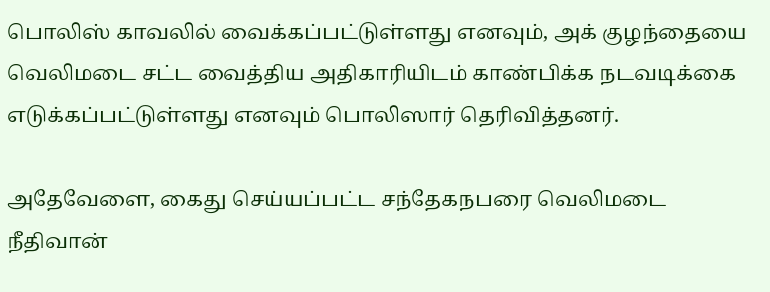பொலிஸ் காவலில் வைக்கப்பட்டுள்ளது எனவும், அக் குழந்தையை  வெலிமடை சட்ட வைத்திய அதிகாரியிடம் காண்பிக்க நடவடிக்கை எடுக்கப்பட்டுள்ளது எனவும் பொலிஸார் தெரிவித்தனர்.

அதேவேளை, கைது செய்யப்பட்ட சந்தேகநபரை வெலிமடை நீதிவான்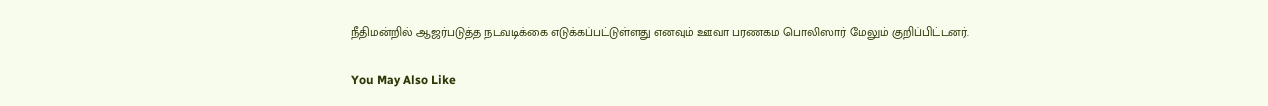நீதிமன்றில் ஆஜர்படுத்த நடவடிக்கை எடுக்கப்பட்டுள்ளது எனவும் ஊவா பரணகம பொலிஸார் மேலும் குறிப்பிட்டனர்.

You May Also Like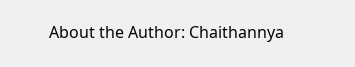About the Author: Chaithannya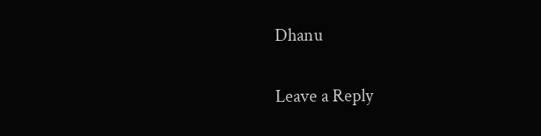Dhanu

Leave a Reply